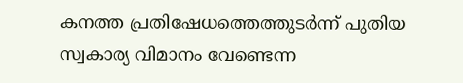കനത്ത പ്രതിഷേധത്തെത്തുടർന്ന് പുതിയ സ്വകാര്യ വിമാനം വേണ്ടെന്ന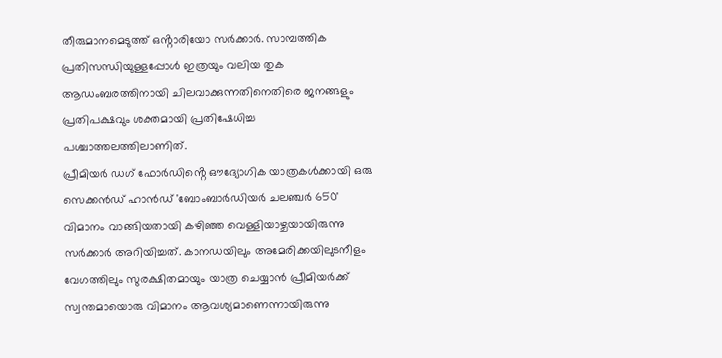തീരുമാനമെടുത്ത് ഒൻ്റാരിയോ സർക്കാർ. സാമ്പത്തിക പ്രതിസന്ധിയുള്ളപ്പോൾ ഇത്രയും വലിയ തുക ആഡംബരത്തിനായി ചിലവാക്കുന്നതിനെതിരെ ജനങ്ങളും പ്രതിപക്ഷവും ശക്തമായി പ്രതിഷേധിച്ച പശ്ചാത്തലത്തിലാണിത്.
പ്രീമിയർ ഡഗ് ഫോർഡിൻ്റെ ഔദ്യോഗിക യാത്രകൾക്കായി ഒരു സെക്കൻഡ് ഹാൻഡ് 'ബോംബാർഡിയർ ചലഞ്ചർ 650' വിമാനം വാങ്ങിയതായി കഴിഞ്ഞ വെള്ളിയാഴ്ചയായിരുന്നു സർക്കാർ അറിയിച്ചത്. കാനഡയിലും അമേരിക്കയിലുടനീളം വേഗത്തിലും സുരക്ഷിതമായും യാത്ര ചെയ്യാൻ പ്രീമിയർക്ക് സ്വന്തമായൊരു വിമാനം ആവശ്യമാണെന്നായിരുന്നു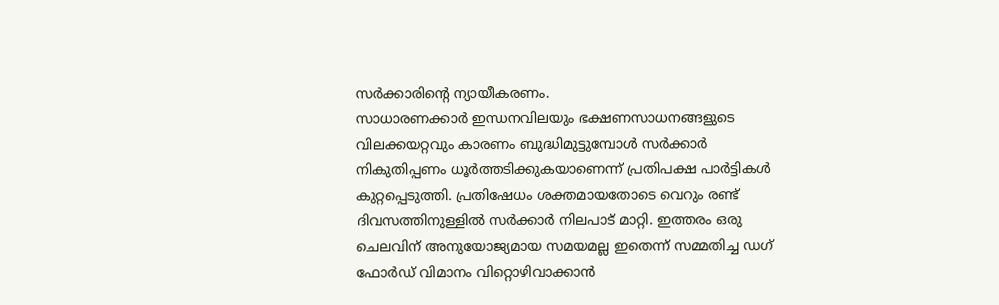സർക്കാരിൻ്റെ ന്യായീകരണം.
സാധാരണക്കാർ ഇന്ധനവിലയും ഭക്ഷണസാധനങ്ങളുടെ വിലക്കയറ്റവും കാരണം ബുദ്ധിമുട്ടുമ്പോൾ സർക്കാർ നികുതിപ്പണം ധൂർത്തടിക്കുകയാണെന്ന് പ്രതിപക്ഷ പാർട്ടികൾ കുറ്റപ്പെടുത്തി. പ്രതിഷേധം ശക്തമായതോടെ വെറും രണ്ട് ദിവസത്തിനുള്ളിൽ സർക്കാർ നിലപാട് മാറ്റി. ഇത്തരം ഒരു ചെലവിന് അനുയോജ്യമായ സമയമല്ല ഇതെന്ന് സമ്മതിച്ച ഡഗ് ഫോർഡ് വിമാനം വിറ്റൊഴിവാക്കാൻ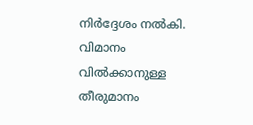നിർദ്ദേശം നൽകി.
വിമാനം വിൽക്കാനുള്ള തീരുമാനം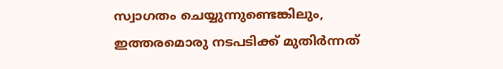സ്വാഗതം ചെയ്യുന്നുണ്ടെങ്കിലും, ഇത്തരമൊരു നടപടിക്ക് മുതിർന്നത്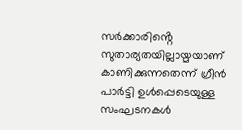സർക്കാരിൻ്റെ സുതാര്യതയില്ലായ്മയാണ് കാണിക്കുന്നതെന്ന് ഗ്രീൻ പാർട്ടി ഉൾപ്പെടെയുള്ള സംഘടനകൾ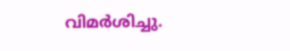വിമർശിച്ചു.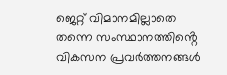ജെറ്റ് വിമാനമില്ലാതെ തന്നെ സംസ്ഥാനത്തിൻ്റെ വികസന പ്രവർത്തനങ്ങൾ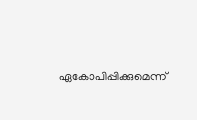ഏകോപിപ്പിക്കുമെന്ന്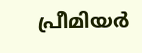പ്രീമിയർ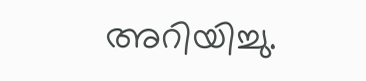അറിയിച്ചു.